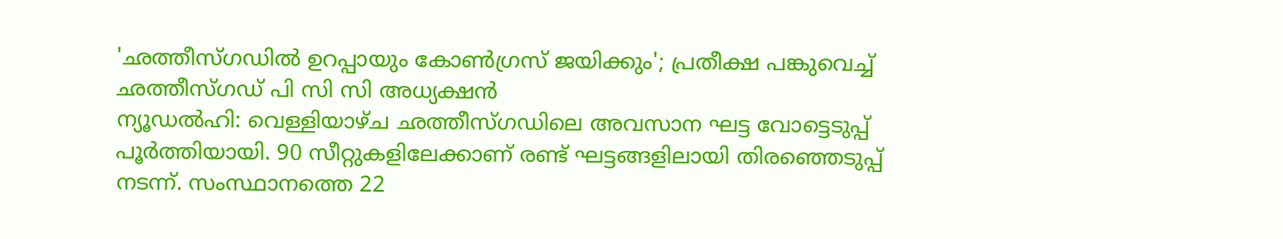'ഛത്തീസ്ഗഡിൽ ഉറപ്പായും കോൺഗ്രസ് ജയിക്കും'; പ്രതീക്ഷ പങ്കുവെച്ച് ഛത്തീസ്ഗഡ് പി സി സി അധ്യക്ഷൻ
ന്യൂഡൽഹി: വെള്ളിയാഴ്ച ഛത്തീസ്ഗഡിലെ അവസാന ഘട്ട വോട്ടെടുപ്പ് പൂർത്തിയായി. 90 സീറ്റുകളിലേക്കാണ് രണ്ട് ഘട്ടങ്ങളിലായി തിരഞ്ഞെടുപ്പ് നടന്ന്. സംസ്ഥാനത്തെ 22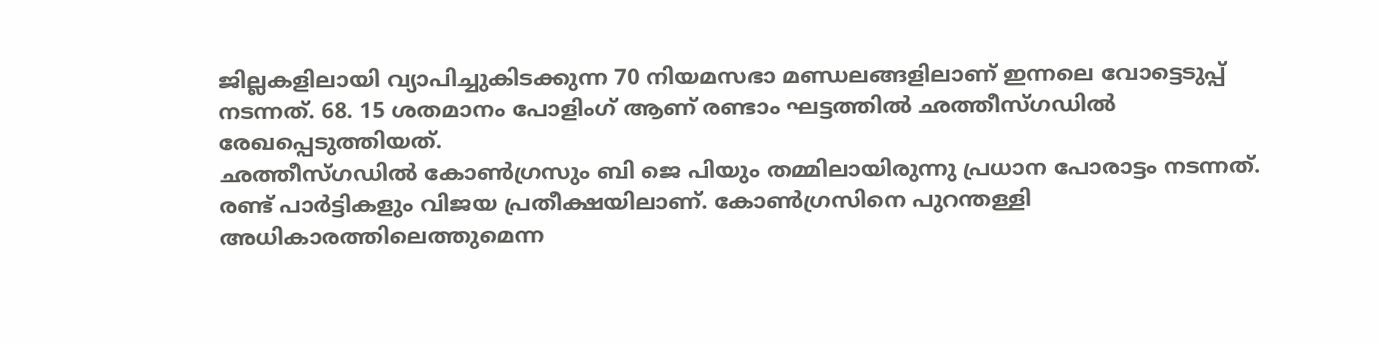ജില്ലകളിലായി വ്യാപിച്ചുകിടക്കുന്ന 70 നിയമസഭാ മണ്ഡലങ്ങളിലാണ് ഇന്നലെ വോട്ടെടുപ്പ് നടന്നത്. 68. 15 ശതമാനം പോളിംഗ് ആണ് രണ്ടാം ഘട്ടത്തിൽ ഛത്തീസ്ഗഡിൽ രേഖപ്പെടുത്തിയത്.
ഛത്തീസ്ഗഡിൽ കോൺഗ്രസും ബി ജെ പിയും തമ്മിലായിരുന്നു പ്രധാന പോരാട്ടം നടന്നത്. രണ്ട് പാർട്ടികളും വിജയ പ്രതീക്ഷയിലാണ്. കോൺഗ്രസിനെ പുറന്തള്ളി അധികാരത്തിലെത്തുമെന്ന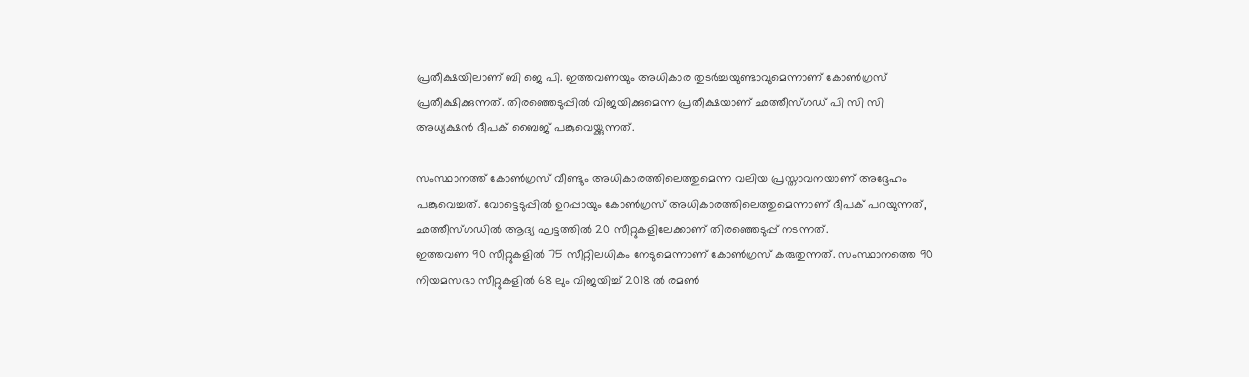പ്രതീക്ഷയിലാണ് ബി ജെ പി. ഇത്തവണയും അധികാര തുടർച്ചയുണ്ടാവുമെന്നാണ് കോൺഗ്രസ് പ്രതീക്ഷിക്കുന്നത്. തിരഞ്ഞെടുപ്പിൽ വിജയിക്കുമെന്ന പ്രതീക്ഷയാണ് ഛത്തീസ്ഗഡ് പി സി സി അധ്യക്ഷൻ ദീപക് ബൈജ് പങ്കുവെയ്ക്കുന്നത്.

സംസ്ഥാനത്ത് കോൺഗ്രസ് വീണ്ടും അധികാരത്തിലെത്തുമെന്ന വലിയ പ്രസ്താവനയാണ് അദ്ദേഹം പങ്കുവെച്ചത്. വോട്ടെടുപ്പിൽ ഉറപ്പായും കോൺഗ്രസ് അധികാരത്തിലെത്തുമെന്നാണ് ദീപക് പറയുന്നത്, ഛത്തീസ്ഗഡിൽ ആദ്യ ഘട്ടത്തിൽ 20 സീറ്റുകളിലേക്കാണ് തിരഞ്ഞെടുപ്പ് നടന്നത്.
ഇത്തവണ 90 സീറ്റുകളിൽ 75 സീറ്റിലധികം നേടുമെന്നാണ് കോൺഗ്രസ് കരുതുന്നത്. സംസ്ഥാനത്തെ 90 നിയമസഭാ സീറ്റുകളിൽ 68 ലും വിജയിച്ച് 2018 ൽ രമൺ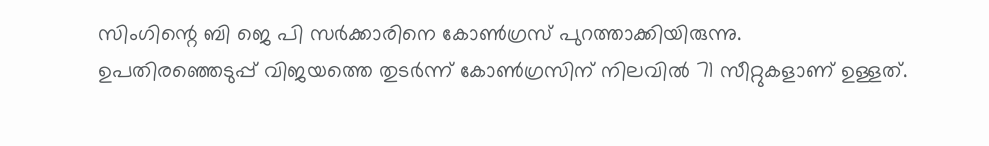സിംഗിന്റെ ബി ജെ പി സർക്കാരിനെ കോൺഗ്രസ് പുറത്താക്കിയിരുന്നു.
ഉപതിരഞ്ഞെടുപ്പ് വിജയത്തെ തുടർന്ന് കോൺഗ്രസിന് നിലവിൽ 71 സീറ്റുകളാണ് ഉള്ളത്.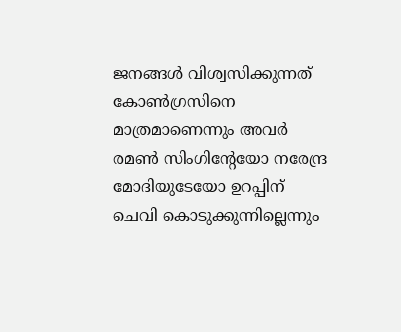ജനങ്ങൾ വിശ്വസിക്കുന്നത് കോൺഗ്രസിനെ മാത്രമാണെന്നും അവർ രമൺ സിംഗിന്റേയോ നരേന്ദ്ര മോദിയുടേയോ ഉറപ്പിന് ചെവി കൊടുക്കുന്നില്ലെന്നും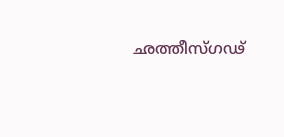ഛത്തീസ്ഗഢ്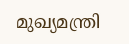മുഖ്യമന്ത്രി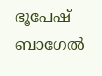ഭൂപേഷ് ബാഗേൽ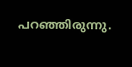പറഞ്ഞിരുന്നു.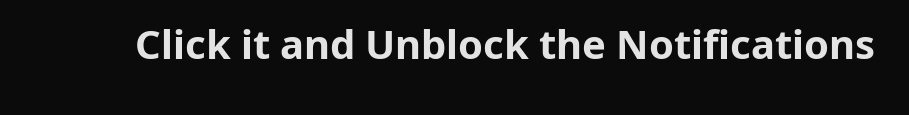Click it and Unblock the Notifications